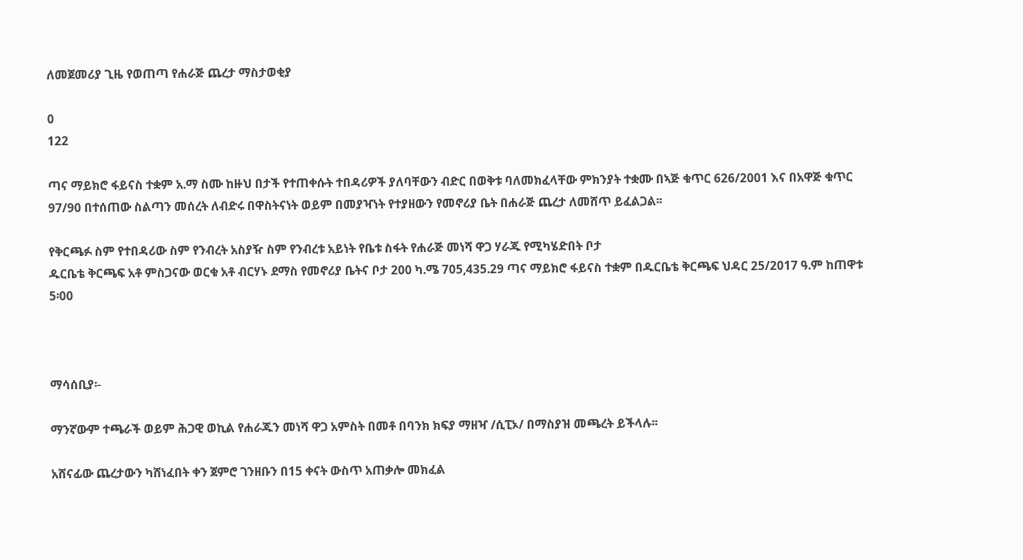ለመጀመሪያ ጊዜ የወጠጣ የሐራጅ ጨረታ ማስታወቂያ

0
122

ጣና ማይክሮ ፋይናስ ተቋም አ.ማ ስሙ ከዙህ በታች የተጠቀሱት ተበዳሪዎች ያለባቸውን ብድር በወቅቱ ባለመክፈላቸው ምክንያት ተቋሙ በኣጅ ቁጥር 626/2001 እና በአዋጅ ቁጥር 97/90 በተሰጠው ስልጣን መሰረት ለብድሩ በዋስትናነት ወይም በመያዣነት የተያዘውን የመኖሪያ ቤት በሐራጅ ጨረታ ለመሸጥ ይፈልጋል፡፡

የቅርጫፉ ስም የተበዳሪው ስም የንብረት አስያዥ ስም የንብረቱ አይነት የቤቱ ስፋት የሐራጅ መነሻ ዋጋ ሃራጁ የሚካሄድበት ቦታ
ዱርቤቴ ቅርጫፍ አቶ ምስጋናው ወርቁ አቶ ብርሃኑ ደማስ የመኖሪያ ቤትና ቦታ 200 ካ.ሜ 705,435.29 ጣና ማይክሮ ፋይናስ ተቋም በዱርቤቴ ቅርጫፍ ህዳር 25/2017 ዓ.ም ከጠዋቱ 5፡00



ማሳሰቢያ፡-

ማንኛውም ተጫራች ወይም ሕጋዊ ወኪል የሐራጁን መነሻ ዋጋ አምስት በመቶ በባንክ ክፍያ ማዘዣ /ሲፒኦ/ በማስያዝ መጫረት ይችላሉ፡፡

አሸናፊው ጨረታውን ካሸነፈበት ቀን ጀምሮ ገንዘቡን በ15 ቀናት ውስጥ አጠቃሎ መክፈል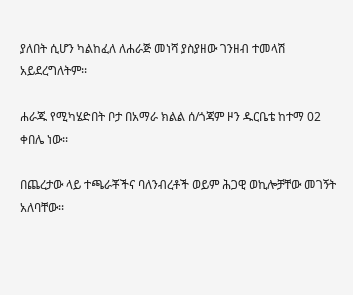ያለበት ሲሆን ካልከፈለ ለሐራጅ መነሻ ያስያዘው ገንዘብ ተመላሽ አይደረግለትም፡፡

ሐራጁ የሚካሄድበት ቦታ በአማራ ክልል ሰ/ጎጃም ዞን ዱርቤቴ ከተማ 02 ቀበሌ ነው፡፡

በጨረታው ላይ ተጫራቾችና ባለንብረቶች ወይም ሕጋዊ ወኪሎቻቸው መገኝት አለባቸው፡፡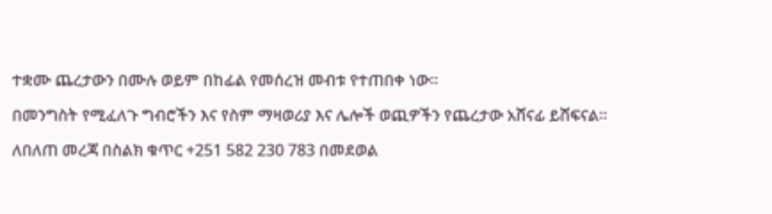ተቋሙ ጨረታውን በሙሉ ወይም በከፊል የመሰረዝ መብቱ የተጠበቀ ነው፡፡

በመንግስት የሚፈለጉ ግብሮችን እና የስም ማዛወሪያ እና ሌሎች ወጪዎችን የጨረታው አሸናፊ ይሸፍናል፡፡

ለበለጠ መረጃ በስልክ ቁጥር +251 582 230 783 በመደወል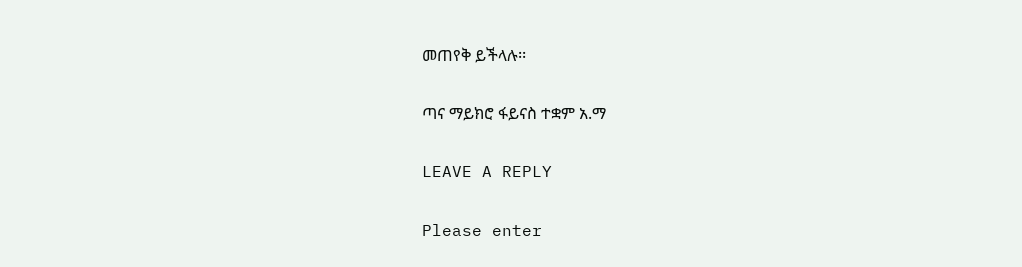መጠየቅ ይችላሉ፡፡

ጣና ማይክሮ ፋይናስ ተቋም አ.ማ

LEAVE A REPLY

Please enter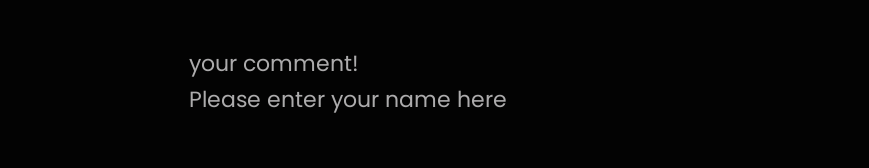your comment!
Please enter your name here